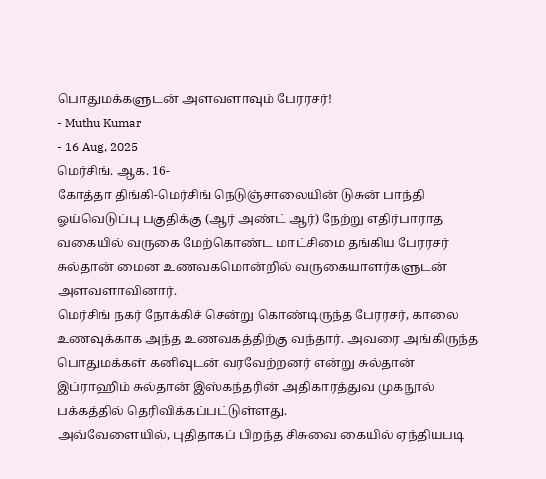பொதுமக்களுடன் அளவளாவும் பேரரசர்!
- Muthu Kumar
- 16 Aug, 2025
மெர்சிங். ஆக. 16-
கோத்தா திங்கி-மெர்சிங் நெடுஞ்சாலையின் டுசுன் பாந்தி ஓய்வெடுப்பு பகுதிக்கு (ஆர் அண்ட் ஆர்) நேற்று எதிர்பாராத வகையில் வருகை மேற்கொண்ட மாட்சிமை தங்கிய பேரரசர் சுல்தான் மைன உணவகமொன்றில் வருகையாளர்களுடன் அளவளாவினார்.
மெர்சிங் நகர் நோக்கிச் சென்று கொண்டிருந்த பேரரசர், காலை உணவுக்காக அந்த உணவகத்திற்கு வந்தார். அவரை அங்கிருந்த பொதுமக்கள் கனிவுடன் வரவேற்றனர் என்று சுல்தான் இப்ராஹிம் சுல்தான் இஸ்கந்தரின் அதிகாரத்துவ முகநூல் பக்கத்தில் தெரிவிக்கப்பட்டுள்ளது.
அவ்வேளையில், புதிதாகப் பிறந்த சிசுவை கையில் ஏந்தியபடி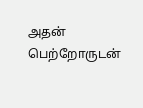அதன் பெற்றோருடன்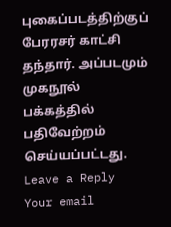புகைப்படத்திற்குப் பேரரசர் காட்சி தந்தார். அப்படமும் முகநூல் பக்கத்தில் பதிவேற்றம் செய்யப்பட்டது.
Leave a Reply
Your email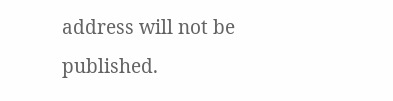address will not be published.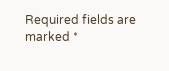Required fields are marked *